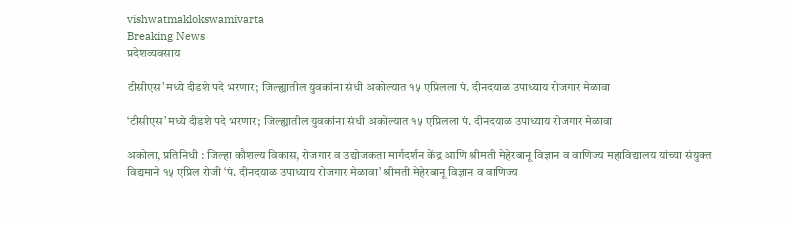vishwatmaklokswamivarta
Breaking News
प्रदेशव्यवसाय

टीसीएस’मध्ये दीडशे पदे भरणार; जिल्ह्यातील युवकांना संधी अकोल्यात १५ एप्रिलला पं. दीनदयाळ उपाध्याय रोजगार मेळावा

‘टीसीएस’मध्ये दीडशे पदे भरणार; जिल्ह्यातील युवकांना संधी अकोल्यात १५ एप्रिलला पं. दीनदयाळ उपाध्याय रोजगार मेळावा

अकोला, प्रतिनिधी : जिल्हा कौशल्य विकास, रोजगार व उद्योजकता मार्गदर्शन केंद्र आणि श्रीमती मेहेरबानू विज्ञान व वाणिज्य महाविद्यालय यांच्या संयुक्त विद्यमाने १५ एप्रिल रोजी ‘पं. दीनदयाळ उपाध्याय रोजगार मेळावा’ श्रीमती मेहेरबानू विज्ञान व वाणिज्य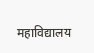महाविद्यालय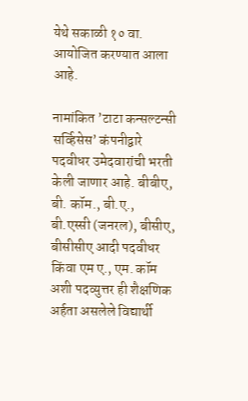येथे सकाळी १० वा. आयोजित करण्यात आला आहे.

नामांकित ’टाटा कन्सल्टन्सी सर्व्हिसेस’ कंपनीद्वारे पदवीधर उमेदवारांची भरती केली जाणार आहे. बीबीए, बी. कॉम., बी.ए., बी.एस्सी (जनरल), बीसीए, बीसीसीए आदी पदवीधर किंवा एम ए., एम. कॉम अशी पदव्युत्तर ही शैक्षणिक अर्हता असलेले विद्यार्थी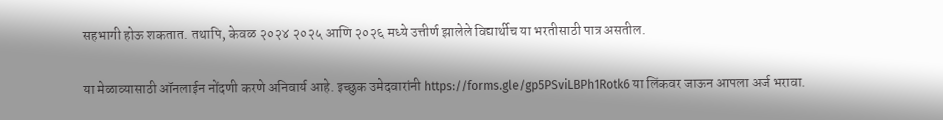सहभागी होऊ शकतात. तथापि, केवळ २०२४ २०२५ आणि २०२६ मध्ये उत्तीर्ण झालेले विद्यार्थीच या भरतीसाठी पात्र असतील.

या मेळाव्यासाठी ऑनलाईन नोंदणी करणे अनिवार्य आहे. इच्छुक उमेदवारांनी https://forms.gle/gp5PSviLBPh1Rotk6 या लिंकवर जाऊन आपला अर्ज भरावा.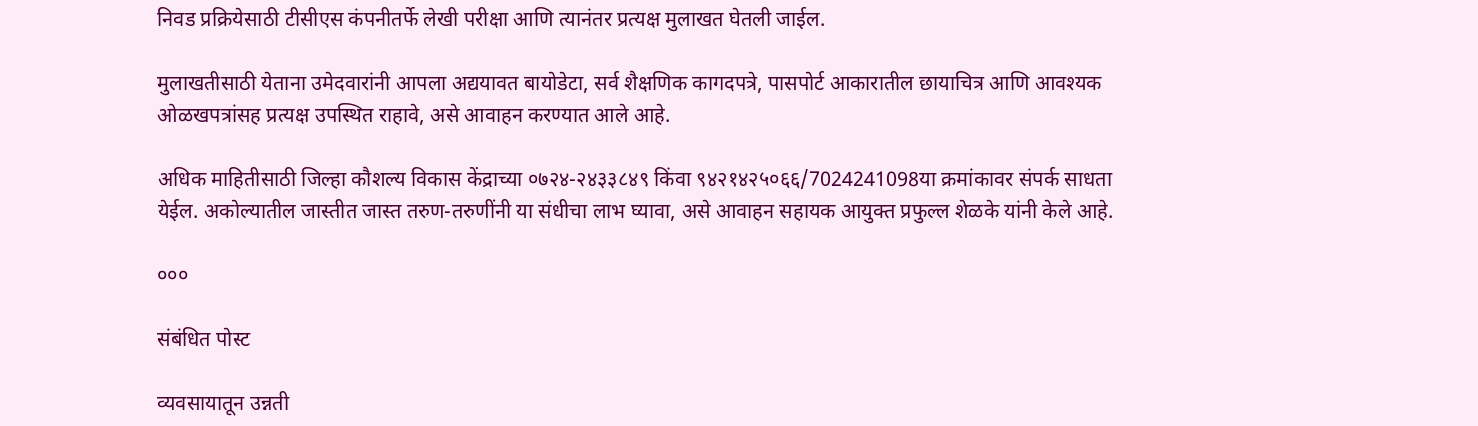निवड प्रक्रियेसाठी टीसीएस कंपनीतर्फे लेखी परीक्षा आणि त्यानंतर प्रत्यक्ष मुलाखत घेतली जाईल.

मुलाखतीसाठी येताना उमेदवारांनी आपला अद्ययावत बायोडेटा, सर्व शैक्षणिक कागदपत्रे, पासपोर्ट आकारातील छायाचित्र आणि आवश्यक ओळखपत्रांसह प्रत्यक्ष उपस्थित राहावे, असे आवाहन करण्यात आले आहे.

अधिक माहितीसाठी जिल्हा कौशल्य विकास केंद्राच्या ०७२४-२४३३८४९ किंवा ९४२१४२५०६६/7024241098या क्रमांकावर संपर्क साधता येईल. अकोल्यातील जास्तीत जास्त तरुण-तरुणींनी या संधीचा लाभ घ्यावा, असे आवाहन सहायक आयुक्त प्रफुल्ल शेळके यांनी केले आहे.

०००

संबंधित पोस्ट

व्यवसायातून उन्नती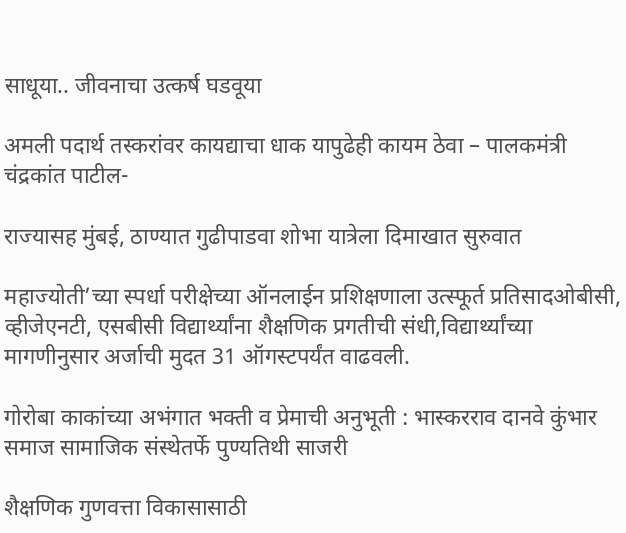साधूया.. जीवनाचा उत्कर्ष घडवूया

अमली पदार्थ तस्करांवर कायद्याचा धाक यापुढेही कायम ठेवा – पालकमंत्री चंद्रकांत पाटील-

राज्यासह मुंबई, ठाण्यात गुढीपाडवा शोभा यात्रेला दिमाखात सुरुवात

महाज्योती’च्या स्पर्धा परीक्षेच्या ऑनलाईन प्रशिक्षणाला उत्स्फूर्त प्रतिसादओबीसी, व्हीजेएनटी, एसबीसी विद्यार्थ्यांना शैक्षणिक प्रगतीची संधी,विद्यार्थ्यांच्या मागणीनुसार अर्जाची मुदत 31 ऑगस्टपर्यंत वाढवली.

गोरोबा काकांच्या अभंगात भक्ती व प्रेमाची अनुभूती : भास्करराव दानवे कुंभार समाज सामाजिक संस्थेतर्फे पुण्यतिथी साजरी

शैक्षणिक गुणवत्ता विकासासाठी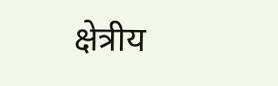क्षेत्रीय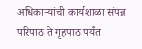अधिकाऱ्यांची कार्यशाळा संपन्न परिपाठ ते गृहपाठ पर्यंत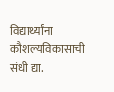विद्यार्थ्यांना कौशल्यविकासाची संधी द्या.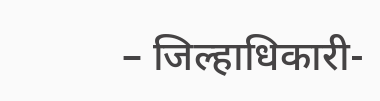– जिल्हाधिकारी-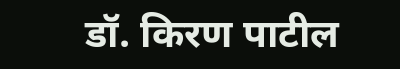डॉ. किरण पाटील